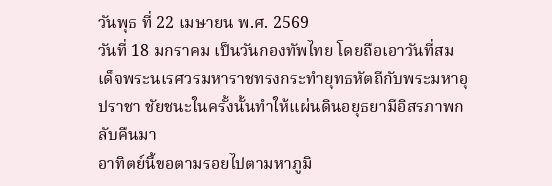วันพุธ ที่ 22 เมษายน พ.ศ. 2569
วันที่ 18 มกราคม เป็นวันกองทัพไทย โดยถือเอาวันที่สมเด็จพระนเรศวรมหาราชทรงกระทำยุทธหัตถีกับพระมหาอุปราชา ชัยชนะในครั้งนั้นทำให้แผ่นดินอยุธยามีอิสรภาพกลับคืนมา
อาทิตย์นี้ขอตามรอยไปตามหาภูมิ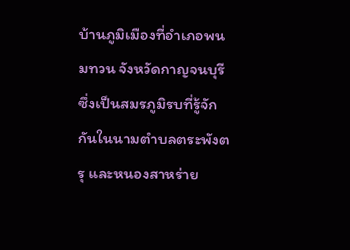บ้านภูมิเมืองที่อำเภอพนมทวน จังหวัดกาญจนบุรี ซึ่งเป็นสมรภูมิรบที่รู้จักกันในนามตำบลตระพังตรุ และหนองสาหร่าย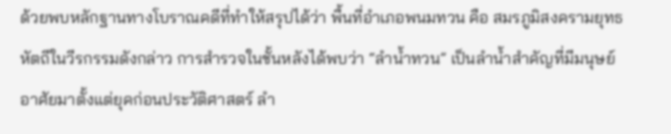ด้วยพบหลักฐานทางโบราณคดีที่ทำให้สรุปได้ว่า พื้นที่อำเภอพนมทวน คือ สมรภูมิสงครามยุทธหัตถีในวีรกรรมดังกล่าว การสำรวจในชั้นหลังได้พบว่า “ลำน้ำทวน” เป็นลำน้ำสำคัญที่มีมนุษย์อาศัยมาตั้งแต่ยุคก่อนประวัติศาสตร์ ลำ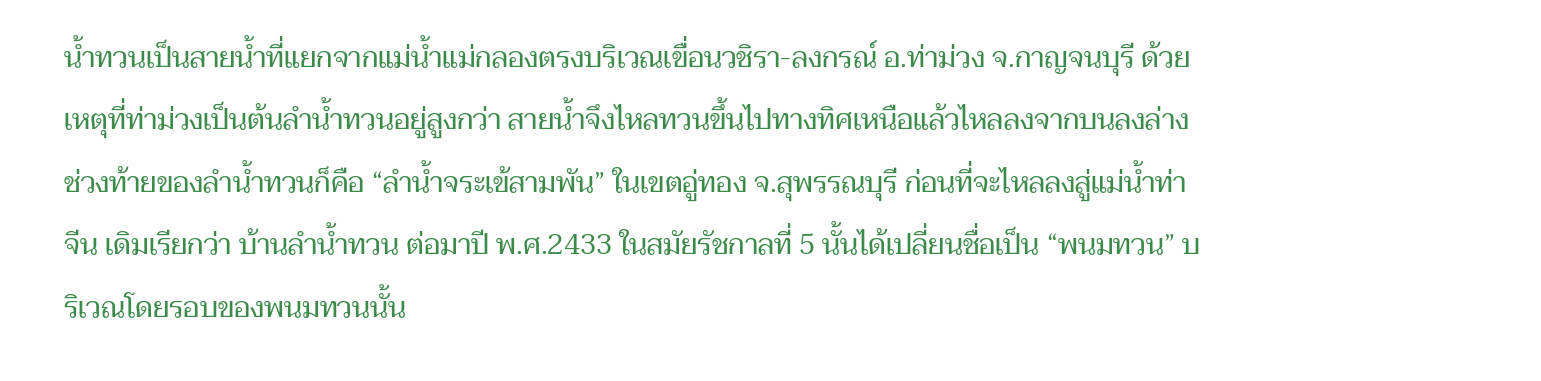น้ำทวนเป็นสายน้ำที่แยกจากแม่น้ำแม่กลองตรงบริเวณเขื่อนวชิรา-ลงกรณ์ อ.ท่าม่วง จ.กาญจนบุรี ด้วยเหตุที่ท่าม่วงเป็นต้นลำน้ำทวนอยู่สูงกว่า สายน้ำจึงไหลทวนขึ้นไปทางทิศเหนือแล้วไหลลงจากบนลงล่าง ช่วงท้ายของลำน้ำทวนก็คือ “ลำน้ำจระเข้สามพัน” ในเขตอู่ทอง จ.สุพรรณบุรี ก่อนที่จะไหลลงสู่แม่น้ำท่าจีน เดิมเรียกว่า บ้านลำน้ำทวน ต่อมาปี พ.ศ.2433 ในสมัยรัชกาลที่ 5 นั้นได้เปลี่ยนชื่อเป็น “พนมทวน” บริเวณโดยรอบของพนมทวนนั้น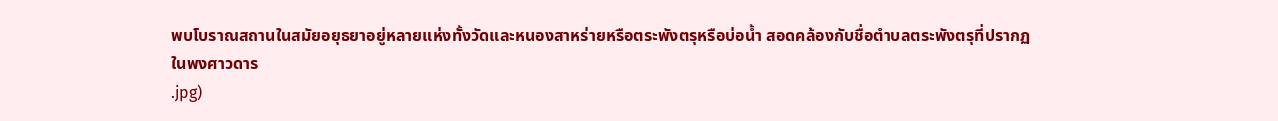พบโบราณสถานในสมัยอยุธยาอยู่หลายแห่งทั้งวัดและหนองสาหร่ายหรือตระพังตรุหรือบ่อน้ำ สอดคล้องกับชื่อตำบลตระพังตรุที่ปรากฏในพงศาวดาร
.jpg)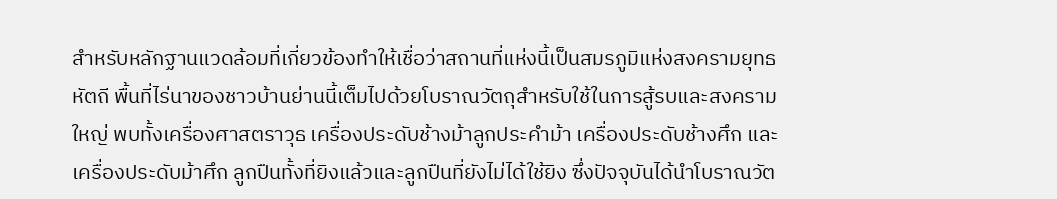สำหรับหลักฐานแวดล้อมที่เกี่ยวข้องทำให้เชื่อว่าสถานที่แห่งนี้เป็นสมรภูมิแห่งสงครามยุทธหัตถี พื้นที่ไร่นาของชาวบ้านย่านนี้เต็มไปด้วยโบราณวัตถุสำหรับใช้ในการสู้รบและสงครามใหญ่ พบทั้งเครื่องศาสตราวุธ เครื่องประดับช้างม้าลูกประคำม้า เครื่องประดับช้างศึก และเครื่องประดับม้าศึก ลูกปืนทั้งที่ยิงแล้วและลูกปืนที่ยังไม่ได้ใช้ยิง ซึ่งปัจจุบันได้นำโบราณวัต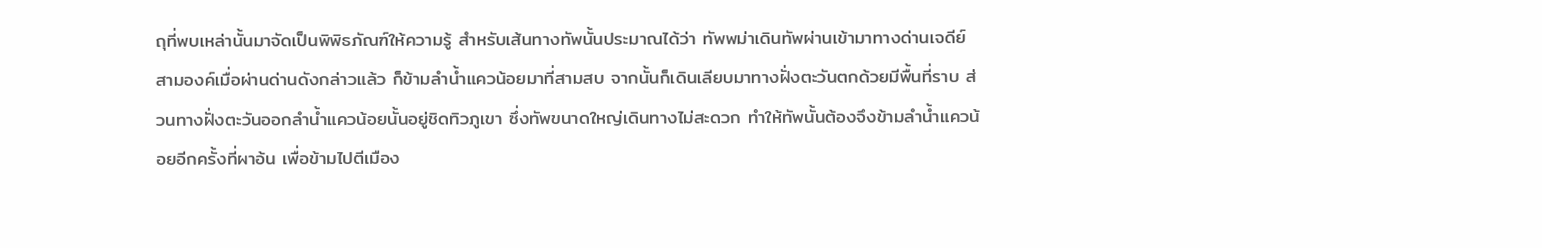ถุที่พบเหล่านั้นมาจัดเป็นพิพิธภัณฑ์ให้ความรู้ สำหรับเส้นทางทัพนั้นประมาณได้ว่า ทัพพม่าเดินทัพผ่านเข้ามาทางด่านเจดีย์สามองค์เมื่อผ่านด่านดังกล่าวแล้ว ก็ข้ามลำน้ำแควน้อยมาที่สามสบ จากนั้นก็เดินเลียบมาทางฝั่งตะวันตกด้วยมีพื้นที่ราบ ส่วนทางฝั่งตะวันออกลำน้ำแควน้อยนั้นอยู่ชิดทิวภูเขา ซึ่งทัพขนาดใหญ่เดินทางไม่สะดวก ทำให้ทัพนั้นต้องจึงข้ามลำน้ำแควน้อยอีกครั้งที่ผาอ้น เพื่อข้ามไปตีเมือง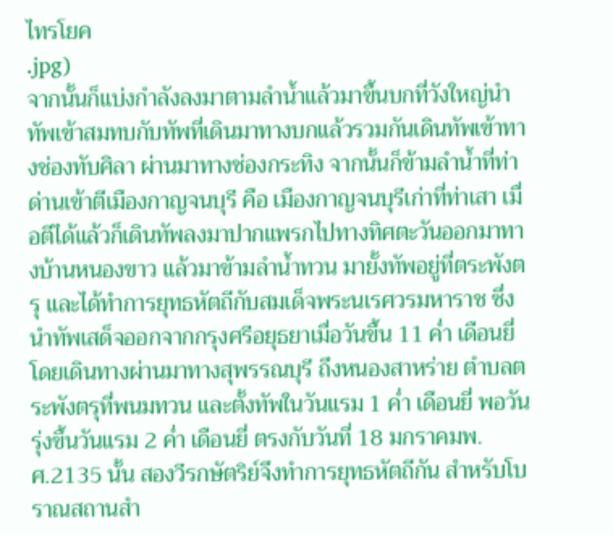ไทรโยค
.jpg)
จากนั้นก็แบ่งกำลังลงมาตามลำน้ำแล้วมาขึ้นบกที่วังใหญ่นำทัพเข้าสมทบกับทัพที่เดินมาทางบกแล้วรวมกันเดินทัพเข้าทางช่องทับศิลา ผ่านมาทางช่องกระทิง จากนั้นก็ข้ามลำน้ำที่ท่าด่านเข้าตีเมืองกาญจนบุรี คือ เมืองกาญจนบุรีเก่าที่ท่าเสา เมื่อตีได้แล้วก็เดินทัพลงมาปากแพรกไปทางทิศตะวันออกมาทางบ้านหนองขาว แล้วมาข้ามลำน้ำทวน มายั้งทัพอยู่ที่ตระพังตรุ และได้ทำการยุทธหัตถีกับสมเด็จพระนเรศวรมหาราช ซึ่งนำทัพเสด็จออกจากกรุงศรีอยุธยาเมื่อวันขึ้น 11 ค่ำ เดือนยี่ โดยเดินทางผ่านมาทางสุพรรณบุรี ถึงหนองสาหร่าย ตำบลตระพังตรุที่พนมทวน และตั้งทัพในวันแรม 1 ค่ำ เดือนยี่ พอวันรุ่งขึ้นวันแรม 2 ค่ำ เดือนยี่ ตรงกับวันที่ 18 มกราคมพ.ศ.2135 นั้น สองวีรกษัตริย์จึงทำการยุทธหัตถีกัน สำหรับโบราณสถานสำ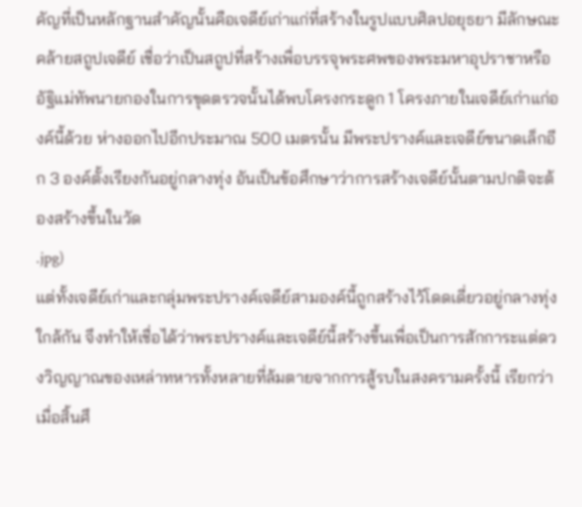คัญที่เป็นหลักฐานสำคัญนั้นคือเจดีย์เก่าแก่ที่สร้างในรูปแบบศิลปอยุธยา มีลักษณะคล้ายสถูปเจดีย์ เชื่อว่าเป็นสถูปที่สร้างเพื่อบรรจุพระศพของพระมหาอุปราชาหรืออัฐิแม่ทัพนายกองในการขุดตรวจนั้นได้พบโครงกระดูก 1 โครงภายในเจดีย์เก่าแก่องค์นี้ด้วย ห่างออกไปอีกประมาณ 500 เมตรนั้น มีพระปรางค์และเจดีย์ขนาดเล็กอีก 3 องค์ตั้งเรียงกันอยู่กลางทุ่ง อันเป็นข้อศึกษาว่าการสร้างเจดีย์นั้นตามปกติจะต้องสร้างขึ้นในวัด
.jpg)
แต่ทั้งเจดีย์เก่าและกลุ่มพระปรางค์เจดีย์สามองค์นี้ถูกสร้างไว้โดดเดี่ยวอยู่กลางทุ่งใกล้กัน จึงทำให้เชื่อได้ว่าพระปรางค์และเจดีย์นี้สร้างขึ้นเพื่อเป็นการสักการะแต่ดวงวิญญาณของเหล่าทหารทั้งหลายที่ล้มตายจากการสู้รบในสงครามครั้งนี้ เรียกว่าเมื่อสิ้นศึ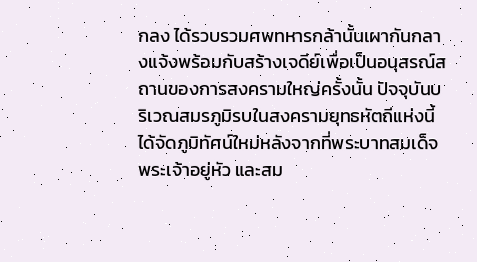กลง ได้รวบรวมศพทหารกล้านั้นเผากันกลางแจ้งพร้อมกับสร้างเจดีย์เพื่อเป็นอนุสรณ์สถานของการสงครามใหญ่ครั้งนั้น ปัจจุบันบริเวณสมรภูมิรบในสงครามยุทธหัตถีแห่งนี้ได้จัดภูมิทัศน์ใหม่หลังจากที่พระบาทสมเด็จพระเจ้าอยู่หัว และสม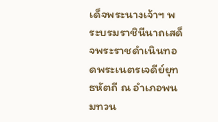เด็จพระนางเจ้าฯ พระบรมราชินีนาถเสด็จพระราชดำเนินทอดพระเนตรเจดีย์ยุทธหัตถี ณ อำเภอพนมทวน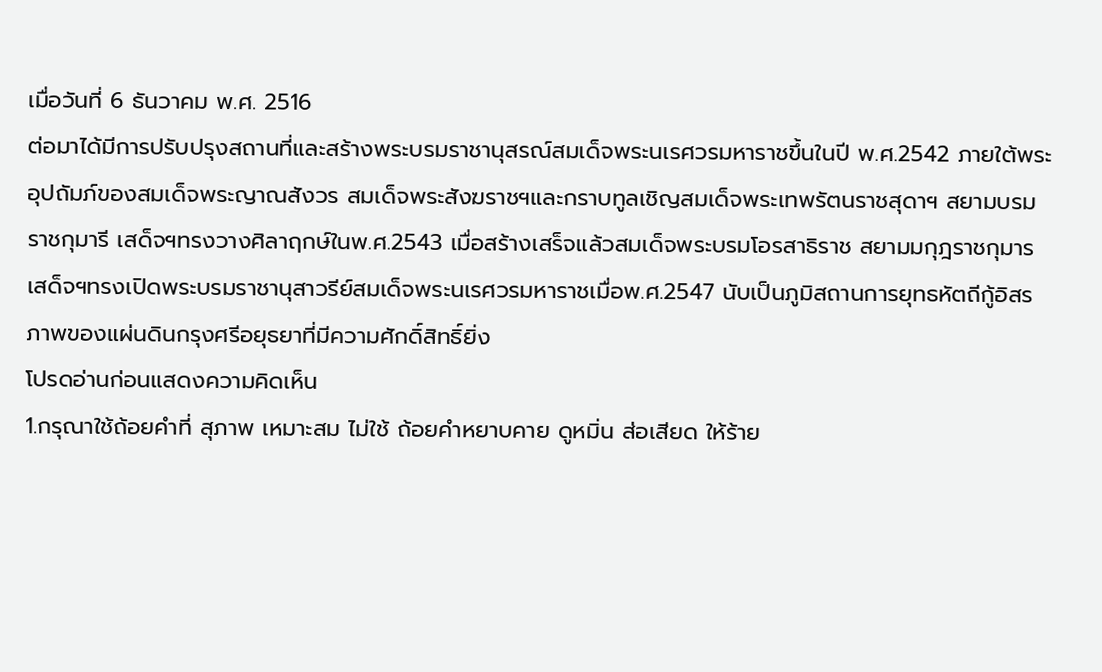เมื่อวันที่ 6 ธันวาคม พ.ศ. 2516
ต่อมาได้มีการปรับปรุงสถานที่และสร้างพระบรมราชานุสรณ์สมเด็จพระนเรศวรมหาราชขึ้นในปี พ.ศ.2542 ภายใต้พระอุปถัมภ์ของสมเด็จพระญาณสังวร สมเด็จพระสังฆราชฯและกราบทูลเชิญสมเด็จพระเทพรัตนราชสุดาฯ สยามบรมราชกุมารี เสด็จฯทรงวางศิลาฤกษ์ในพ.ศ.2543 เมื่อสร้างเสร็จแล้วสมเด็จพระบรมโอรสาธิราช สยามมกุฎราชกุมาร เสด็จฯทรงเปิดพระบรมราชานุสาวรีย์สมเด็จพระนเรศวรมหาราชเมื่อพ.ศ.2547 นับเป็นภูมิสถานการยุทธหัตถีกู้อิสรภาพของแผ่นดินกรุงศรีอยุธยาที่มีความศักดิ์สิทธิ์ยิ่ง
โปรดอ่านก่อนแสดงความคิดเห็น
1.กรุณาใช้ถ้อยคำที่ สุภาพ เหมาะสม ไม่ใช้ ถ้อยคำหยาบคาย ดูหมิ่น ส่อเสียด ให้ร้าย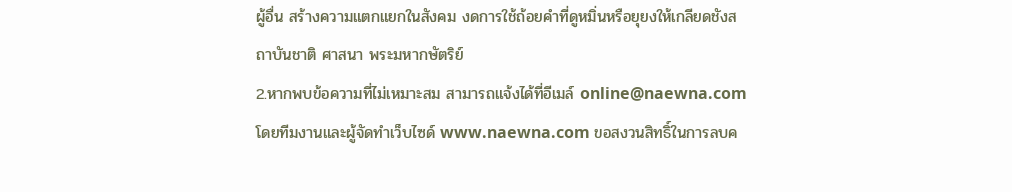ผู้อื่น สร้างความแตกแยกในสังคม งดการใช้ถ้อยคำที่ดูหมิ่นหรือยุยงให้เกลียดชังสถาบันชาติ ศาสนา พระมหากษัตริย์
2.หากพบข้อความที่ไม่เหมาะสม สามารถแจ้งได้ที่อีเมล์ online@naewna.com โดยทีมงานและผู้จัดทำเว็บไซด์ www.naewna.com ขอสงวนสิทธิ์ในการลบค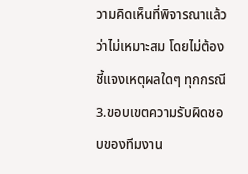วามคิดเห็นที่พิจารณาแล้วว่าไม่เหมาะสม โดยไม่ต้องชี้แจงเหตุผลใดๆ ทุกกรณี
3.ขอบเขตความรับผิดชอบของทีมงาน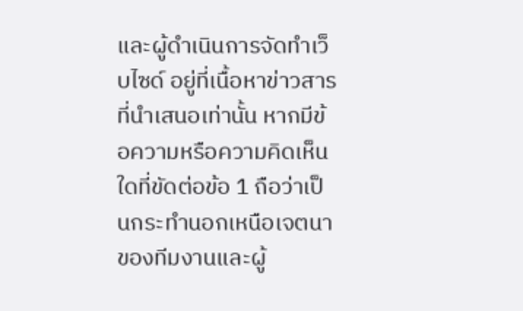และผู้ดำเนินการจัดทำเว็บไซด์ อยู่ที่เนื้อหาข่าวสารที่นำเสนอเท่านั้น หากมีข้อความหรือความคิดเห็นใดที่ขัดต่อข้อ 1 ถือว่าเป็นกระทำนอกเหนือเจตนาของทีมงานและผู้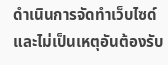ดำเนินการจัดทำเว็บไซด์ และไม่เป็นเหตุอันต้องรับ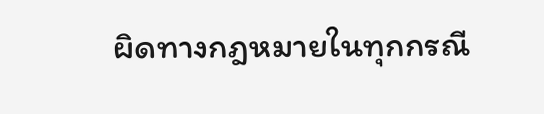ผิดทางกฎหมายในทุกกรณี